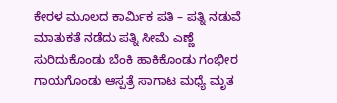ಕೇರಳ ಮೂಲದ ಕಾರ್ಮಿಕ ಪತಿ – ಪತ್ನಿ ನಡುವೆ ಮಾತುಕತೆ ನಡೆದು ಪತ್ನಿ ಸೀಮೆ ಎಣ್ಣೆ ಸುರಿದುಕೊಂಡು ಬೆಂಕಿ ಹಾಕಿಕೊಂಡು ಗಂಭೀರ ಗಾಯಗೊಂಡು ಆಸ್ಪತ್ರೆ ಸಾಗಾಟ ಮಧ್ಯೆ ಮೃತ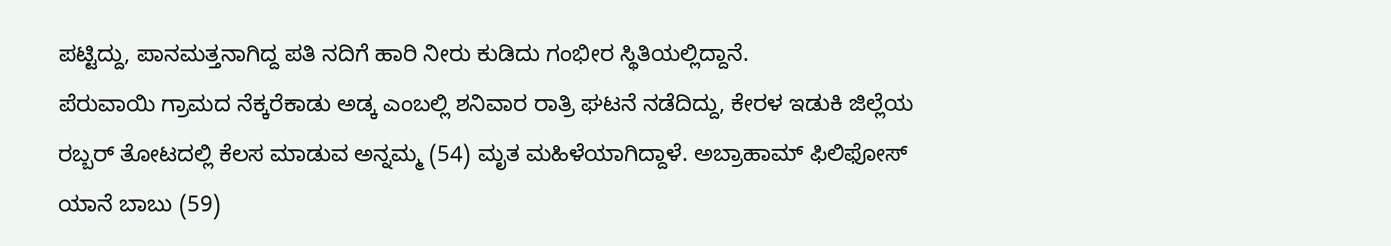ಪಟ್ಟಿದ್ದು, ಪಾನಮತ್ತನಾಗಿದ್ದ ಪತಿ ನದಿಗೆ ಹಾರಿ ನೀರು ಕುಡಿದು ಗಂಭೀರ ಸ್ಥಿತಿಯಲ್ಲಿದ್ದಾನೆ.
ಪೆರುವಾಯಿ ಗ್ರಾಮದ ನೆಕ್ಕರೆಕಾಡು ಅಡ್ಕ ಎಂಬಲ್ಲಿ ಶನಿವಾರ ರಾತ್ರಿ ಘಟನೆ ನಡೆದಿದ್ದು, ಕೇರಳ ಇಡುಕಿ ಜಿಲ್ಲೆಯ ರಬ್ಬರ್ ತೋಟದಲ್ಲಿ ಕೆಲಸ ಮಾಡುವ ಅನ್ನಮ್ಮ (54) ಮೃತ ಮಹಿಳೆಯಾಗಿದ್ದಾಳೆ. ಅಬ್ರಾಹಾಮ್ ಫಿಲಿಫೋಸ್ ಯಾನೆ ಬಾಬು (59)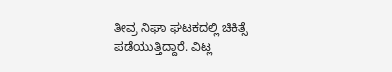ತೀವ್ರ ನಿಘಾ ಘಟಕದಲ್ಲಿ ಚಿಕಿತ್ಸೆ ಪಡೆಯುತ್ತಿದ್ದಾರೆ. ವಿಟ್ಲ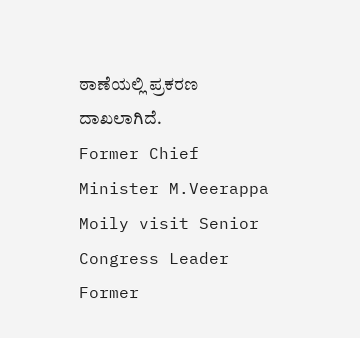ಠಾಣೆಯಲ್ಲಿ ಪ್ರಕರಣ ದಾಖಲಾಗಿದೆ.
Former Chief Minister M.Veerappa Moily visit Senior Congress Leader Former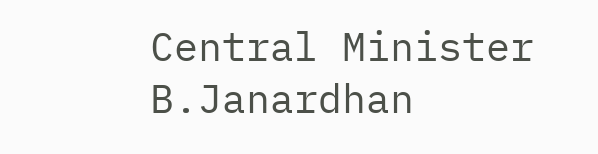Central Minister B.Janardhan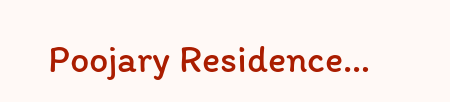Poojary Residence…